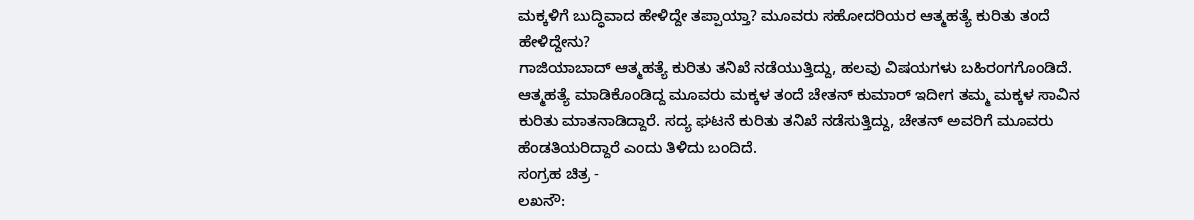ಮಕ್ಕಳಿಗೆ ಬುದ್ಧಿವಾದ ಹೇಳಿದ್ದೇ ತಪ್ಪಾಯ್ತಾ? ಮೂವರು ಸಹೋದರಿಯರ ಆತ್ಮಹತ್ಯೆ ಕುರಿತು ತಂದೆ ಹೇಳಿದ್ದೇನು?
ಗಾಜಿಯಾಬಾದ್ ಆತ್ಮಹತ್ಯೆ ಕುರಿತು ತನಿಖೆ ನಡೆಯುತ್ತಿದ್ದು, ಹಲವು ವಿಷಯಗಳು ಬಹಿರಂಗಗೊಂಡಿದೆ. ಆತ್ಮಹತ್ಯೆ ಮಾಡಿಕೊಂಡಿದ್ದ ಮೂವರು ಮಕ್ಕಳ ತಂದೆ ಚೇತನ್ ಕುಮಾರ್ ಇದೀಗ ತಮ್ಮ ಮಕ್ಕಳ ಸಾವಿನ ಕುರಿತು ಮಾತನಾಡಿದ್ದಾರೆ. ಸದ್ಯ ಘಟನೆ ಕುರಿತು ತನಿಖೆ ನಡೆಸುತ್ತಿದ್ದು, ಚೇತನ್ ಅವರಿಗೆ ಮೂವರು ಹೆಂಡತಿಯರಿದ್ದಾರೆ ಎಂದು ತಿಳಿದು ಬಂದಿದೆ.
ಸಂಗ್ರಹ ಚಿತ್ರ -
ಲಖನೌ: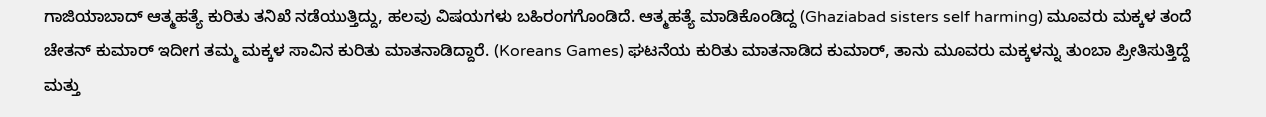ಗಾಜಿಯಾಬಾದ್ ಆತ್ಮಹತ್ಯೆ ಕುರಿತು ತನಿಖೆ ನಡೆಯುತ್ತಿದ್ದು, ಹಲವು ವಿಷಯಗಳು ಬಹಿರಂಗಗೊಂಡಿದೆ. ಆತ್ಮಹತ್ಯೆ ಮಾಡಿಕೊಂಡಿದ್ದ (Ghaziabad sisters self harming) ಮೂವರು ಮಕ್ಕಳ ತಂದೆ ಚೇತನ್ ಕುಮಾರ್ ಇದೀಗ ತಮ್ಮ ಮಕ್ಕಳ ಸಾವಿನ ಕುರಿತು ಮಾತನಾಡಿದ್ದಾರೆ. (Koreans Games) ಘಟನೆಯ ಕುರಿತು ಮಾತನಾಡಿದ ಕುಮಾರ್, ತಾನು ಮೂವರು ಮಕ್ಕಳನ್ನು ತುಂಬಾ ಪ್ರೀತಿಸುತ್ತಿದ್ದೆ ಮತ್ತು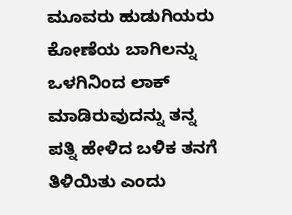ಮೂವರು ಹುಡುಗಿಯರು ಕೋಣೆಯ ಬಾಗಿಲನ್ನು ಒಳಗಿನಿಂದ ಲಾಕ್ ಮಾಡಿರುವುದನ್ನು ತನ್ನ ಪತ್ನಿ ಹೇಳಿದ ಬಳಿಕ ತನಗೆ ತಿಳಿಯಿತು ಎಂದು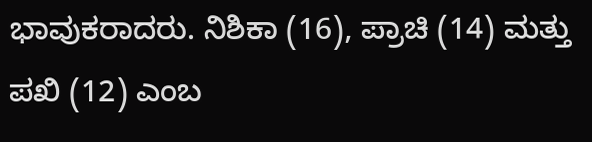ಭಾವುಕರಾದರು. ನಿಶಿಕಾ (16), ಪ್ರಾಚಿ (14) ಮತ್ತು ಪಖಿ (12) ಎಂಬ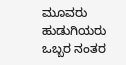ಮೂವರು ಹುಡುಗಿಯರು ಒಬ್ಬರ ನಂತರ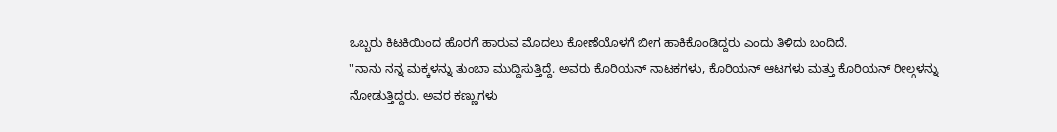ಒಬ್ಬರು ಕಿಟಕಿಯಿಂದ ಹೊರಗೆ ಹಾರುವ ಮೊದಲು ಕೋಣೆಯೊಳಗೆ ಬೀಗ ಹಾಕಿಕೊಂಡಿದ್ದರು ಎಂದು ತಿಳಿದು ಬಂದಿದೆ.
"ನಾನು ನನ್ನ ಮಕ್ಕಳನ್ನು ತುಂಬಾ ಮುದ್ದಿಸುತ್ತಿದ್ದೆ. ಅವರು ಕೊರಿಯನ್ ನಾಟಕಗಳು, ಕೊರಿಯನ್ ಆಟಗಳು ಮತ್ತು ಕೊರಿಯನ್ ರೀಲ್ಗಳನ್ನು ನೋಡುತ್ತಿದ್ದರು. ಅವರ ಕಣ್ಣುಗಳು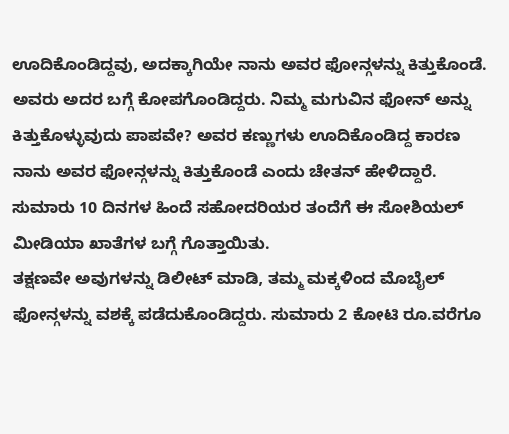ಊದಿಕೊಂಡಿದ್ದವು, ಅದಕ್ಕಾಗಿಯೇ ನಾನು ಅವರ ಫೋನ್ಗಳನ್ನು ಕಿತ್ತುಕೊಂಡೆ. ಅವರು ಅದರ ಬಗ್ಗೆ ಕೋಪಗೊಂಡಿದ್ದರು. ನಿಮ್ಮ ಮಗುವಿನ ಫೋನ್ ಅನ್ನು ಕಿತ್ತುಕೊಳ್ಳುವುದು ಪಾಪವೇ? ಅವರ ಕಣ್ಣುಗಳು ಊದಿಕೊಂಡಿದ್ದ ಕಾರಣ ನಾನು ಅವರ ಫೋನ್ಗಳನ್ನು ಕಿತ್ತುಕೊಂಡೆ ಎಂದು ಚೇತನ್ ಹೇಳಿದ್ದಾರೆ. ಸುಮಾರು 10 ದಿನಗಳ ಹಿಂದೆ ಸಹೋದರಿಯರ ತಂದೆಗೆ ಈ ಸೋಶಿಯಲ್ ಮೀಡಿಯಾ ಖಾತೆಗಳ ಬಗ್ಗೆ ಗೊತ್ತಾಯಿತು.
ತಕ್ಷಣವೇ ಅವುಗಳನ್ನು ಡಿಲೀಟ್ ಮಾಡಿ, ತಮ್ಮ ಮಕ್ಕಳಿಂದ ಮೊಬೈಲ್ ಫೋನ್ಗಳನ್ನು ವಶಕ್ಕೆ ಪಡೆದುಕೊಂಡಿದ್ದರು. ಸುಮಾರು 2 ಕೋಟಿ ರೂ.ವರೆಗೂ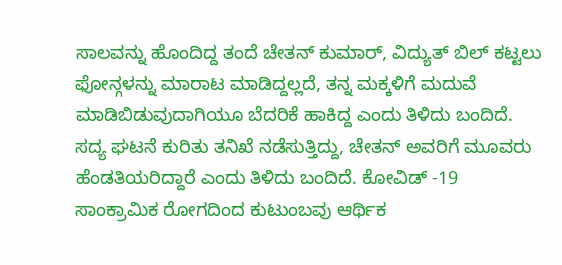ಸಾಲವನ್ನು ಹೊಂದಿದ್ದ ತಂದೆ ಚೇತನ್ ಕುಮಾರ್, ವಿದ್ಯುತ್ ಬಿಲ್ ಕಟ್ಟಲು ಫೋನ್ಗಳನ್ನು ಮಾರಾಟ ಮಾಡಿದ್ದಲ್ಲದೆ, ತನ್ನ ಮಕ್ಕಳಿಗೆ ಮದುವೆ ಮಾಡಿಬಿಡುವುದಾಗಿಯೂ ಬೆದರಿಕೆ ಹಾಕಿದ್ದ ಎಂದು ತಿಳಿದು ಬಂದಿದೆ.
ಸದ್ಯ ಘಟನೆ ಕುರಿತು ತನಿಖೆ ನಡೆಸುತ್ತಿದ್ದು, ಚೇತನ್ ಅವರಿಗೆ ಮೂವರು ಹೆಂಡತಿಯರಿದ್ದಾರೆ ಎಂದು ತಿಳಿದು ಬಂದಿದೆ. ಕೋವಿಡ್ -19 ಸಾಂಕ್ರಾಮಿಕ ರೋಗದಿಂದ ಕುಟುಂಬವು ಆರ್ಥಿಕ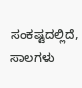ಸಂಕಷ್ಟದಲ್ಲಿದೆ, ಸಾಲಗಳು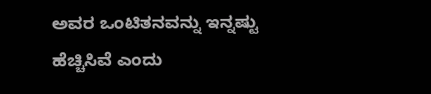ಅವರ ಒಂಟಿತನವನ್ನು ಇನ್ನಷ್ಟು ಹೆಚ್ಚಿಸಿವೆ ಎಂದು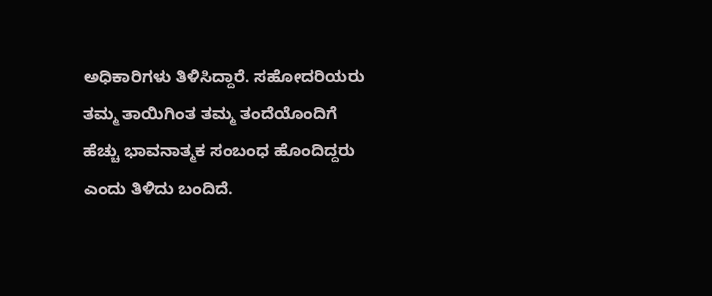ಅಧಿಕಾರಿಗಳು ತಿಳಿಸಿದ್ದಾರೆ. ಸಹೋದರಿಯರು ತಮ್ಮ ತಾಯಿಗಿಂತ ತಮ್ಮ ತಂದೆಯೊಂದಿಗೆ ಹೆಚ್ಚು ಭಾವನಾತ್ಮಕ ಸಂಬಂಧ ಹೊಂದಿದ್ದರು ಎಂದು ತಿಳಿದು ಬಂದಿದೆ.